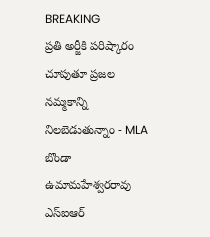BREAKING
ప్రతి అర్జీకి పరిష్కారం చూపుతూ ప్రజల నమ్మకాన్ని నిలబెడుతున్నాం - MLA బొండా ఉమామహేశ్వరరావు ఎస్‌ఐఆర్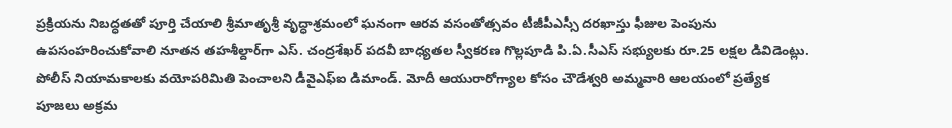ప్రక్రియను నిబద్ధతతో పూర్తి చేయాలి శ్రీమాతృశ్రీ వృద్ధాశ్రమంలో ఘనంగా ఆరవ వసంతోత్సవం టీజీపీఎస్సీ దరఖాస్తు ఫీజుల పెంపును ఉపసంహరించుకోవాలి నూతన తహశీల్దార్‌గా ఎస్. చంద్రశేఖర్ పదవీ బాధ్యతల స్వీకరణ గొల్లపూడి పి.ఏ.సీఎస్ సభ్యులకు రూ.25 లక్షల డివిడెంట్లు. పోలీస్ నియామకాలకు వయోపరిమితి పెంచాలని డీవైఎఫ్‌ఐ డిమాండ్. మోదీ ఆయురారోగ్యాల కోసం చౌడేశ్వరి అమ్మవారి ఆలయంలో ప్రత్యేక పూజలు అక్రమ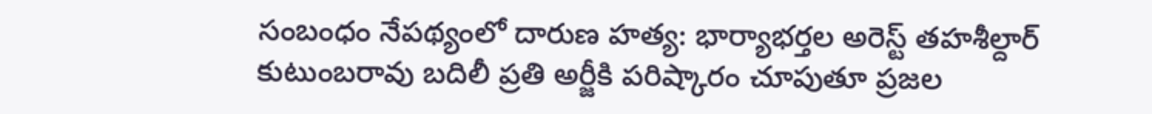సంబంధం నేపథ్యంలో దారుణ హత్య: భార్యాభర్తల అరెస్ట్ తహశీల్దార్ కుటుంబరావు బదిలీ ప్రతి అర్జీకి పరిష్కారం చూపుతూ ప్రజల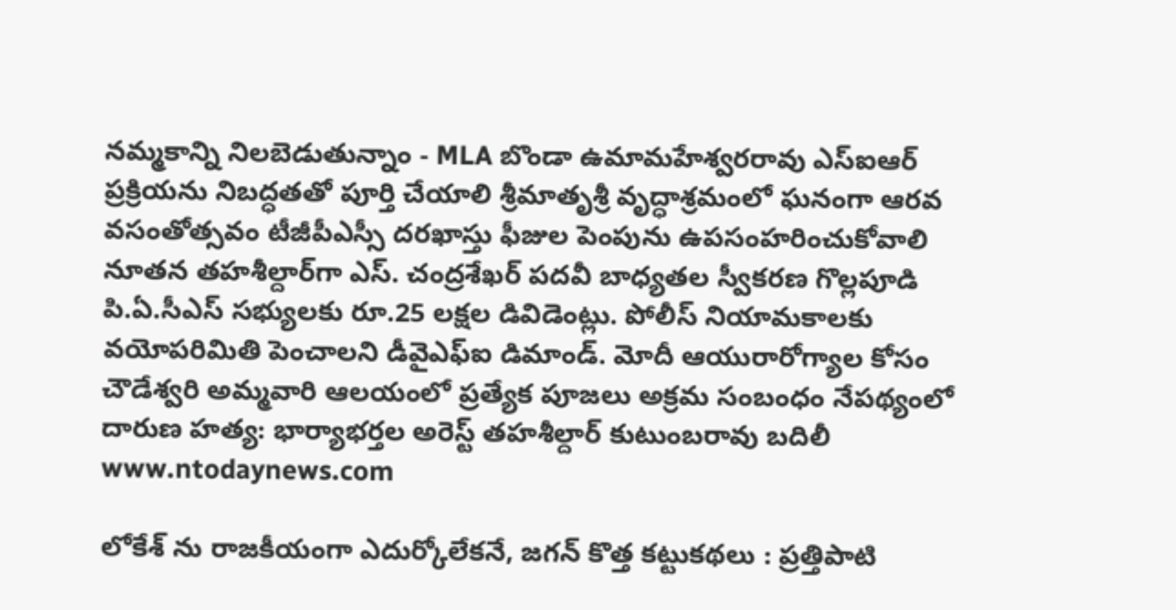నమ్మకాన్ని నిలబెడుతున్నాం - MLA బొండా ఉమామహేశ్వరరావు ఎస్‌ఐఆర్ ప్రక్రియను నిబద్ధతతో పూర్తి చేయాలి శ్రీమాతృశ్రీ వృద్ధాశ్రమంలో ఘనంగా ఆరవ వసంతోత్సవం టీజీపీఎస్సీ దరఖాస్తు ఫీజుల పెంపును ఉపసంహరించుకోవాలి నూతన తహశీల్దార్‌గా ఎస్. చంద్రశేఖర్ పదవీ బాధ్యతల స్వీకరణ గొల్లపూడి పి.ఏ.సీఎస్ సభ్యులకు రూ.25 లక్షల డివిడెంట్లు. పోలీస్ నియామకాలకు వయోపరిమితి పెంచాలని డీవైఎఫ్‌ఐ డిమాండ్. మోదీ ఆయురారోగ్యాల కోసం చౌడేశ్వరి అమ్మవారి ఆలయంలో ప్రత్యేక పూజలు అక్రమ సంబంధం నేపథ్యంలో దారుణ హత్య: భార్యాభర్తల అరెస్ట్ తహశీల్దార్ కుటుంబరావు బదిలీ
www.ntodaynews.com

లోకేశ్ ను రాజకీయంగా ఎదుర్కోలేకనే, జగన్ కొత్త కట్టుకథలు : ప్రత్తిపాటి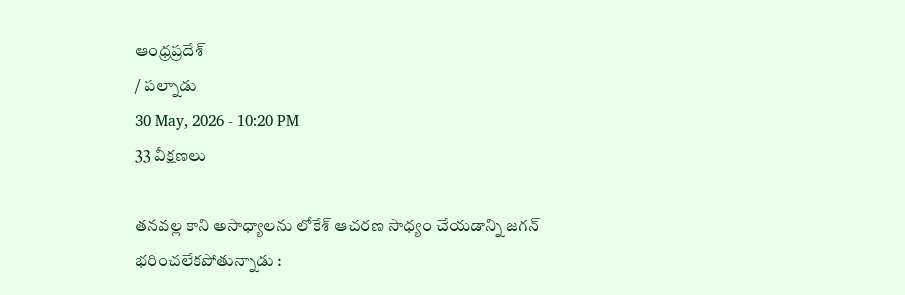ఆంధ్రప్రదేశ్
/ పల్నాడు
30 May, 2026 - 10:20 PM
33 వీక్షణలు

తనవల్ల కాని అసాధ్యాలను లోకేశ్ ఆచరణ సాధ్యం చేయడాన్ని జగన్ భరించలేకపోతున్నాడు :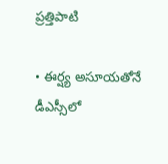ప్రత్తిపాటి

• ఈర్ష్య అసూయతోనే డీఎస్సీలో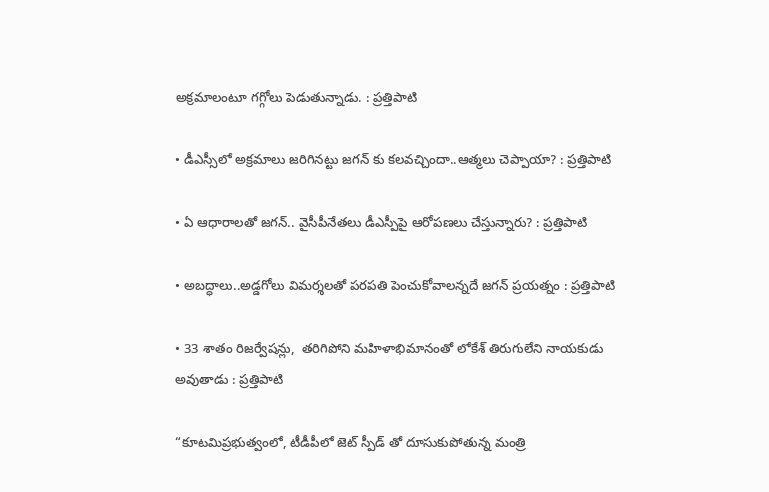అక్రమాలంటూ గగ్గోలు పెడుతున్నాడు. : ప్రత్తిపాటి

• డీఎస్సీలో అక్రమాలు జరిగినట్టు జగన్ కు కలవచ్చిందా..ఆత్మలు చెప్పాయా? : ప్రత్తిపాటి

• ఏ ఆధారాలతో జగన్.. వైసీపీనేతలు డీఎస్పీపై ఆరోపణలు చేస్తున్నారు? : ప్రత్తిపాటి

• అబద్ధాలు..అడ్డగోలు విమర్శలతో పరపతి పెంచుకోవాలన్నదే జగన్ ప్రయత్నం : ప్రత్తిపాటి

• 33 శాతం రిజర్వేషన్లు,  తరిగిపోని మహిళాభిమానంతో లోకేశ్ తిరుగులేని నాయకుడు అవుతాడు : ప్రత్తిపాటి

“కూటమిప్రభుత్వంలో, టీడీపీలో జెట్ స్పీడ్ తో దూసుకుపోతున్న మంత్రి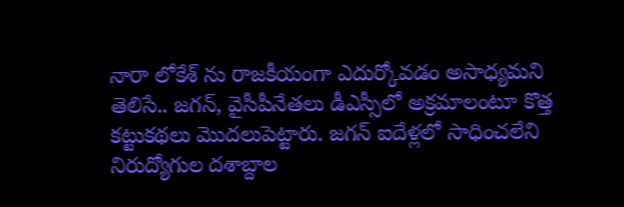నారా లోకేశ్ ను రాజకీయంగా ఎదుర్కోవడం అసాధ్యమని తెలిసే.. జగన్, వైసీపీనేతలు డీఎస్సీలో అక్రమాలంటూ కొత్త కట్టుకథలు మొదలుపెట్టారు. జగన్ ఐదేళ్లలో సాధించలేని నిరుద్యోగుల దశాబ్దాల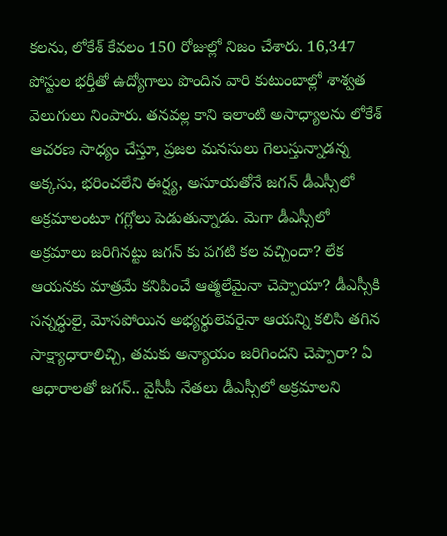కలను, లోకేశ్ కేవలం 150 రోజుల్లో నిజం చేశారు. 16,347 పోస్టుల భర్తీతో ఉద్యోగాలు పొందిన వారి కుటుంబాల్లో శాశ్వత వెలుగులు నింపారు. తనవల్ల కాని ఇలాంటి అసాధ్యాలను లోకేశ్ ఆచరణ సాధ్యం చేస్తూ, ప్రజల మనసులు గెలుస్తున్నాడన్న అక్కసు, భరించలేని ఈర్ష్య, అసూయతోనే జగన్ డీఎస్సీలో అక్రమాలంటూ గగ్లోలు పెడుతున్నాడు. మెగా డీఎస్సీలో అక్రమాలు జరిగినట్టు జగన్ కు పగటి కల వచ్చిందా? లేక ఆయనకు మాత్రమే కనిపించే ఆత్మలేమైనా చెప్పాయా? డీఎస్సీకి సన్నద్ధులై, మోసపోయిన అభ్యర్థులెవరైనా ఆయన్ని కలిసి తగిన సాక్ష్యాధారాలిచ్చి, తమకు అన్యాయం జరిగిందని చెప్పారా? ఏ ఆధారాలతో జగన్.. వైసీపీ నేతలు డీఎస్సీలో అక్రమాలని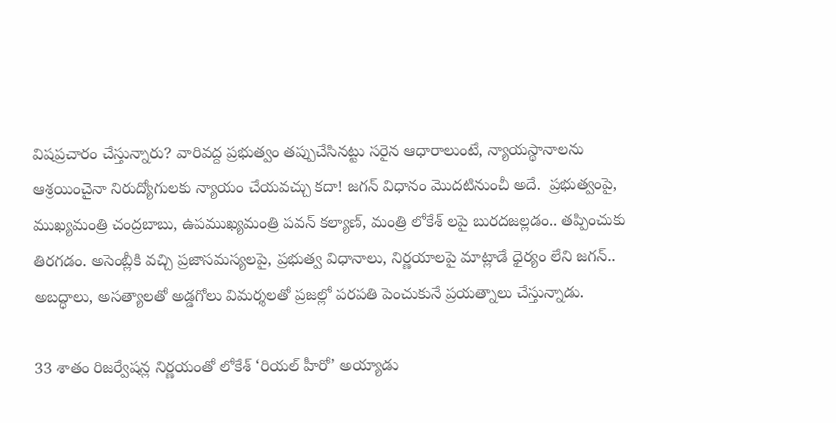విషప్రచారం చేస్తున్నారు? వారివద్ద ప్రభుత్వం తప్పుచేసినట్టు సరైన ఆధారాలుంటే, న్యాయస్థానాలను ఆశ్రయించైనా నిరుద్యోగులకు న్యాయం చేయవచ్చు కదా! జగన్ విధానం మొదటినుంచీ అదే.  ప్రభుత్వంపై, ముఖ్యమంత్రి చంద్రబాబు, ఉపముఖ్యమంత్రి పవన్ కల్యాణ్, మంత్రి లోకేశ్ లపై బురదజల్లడం.. తప్పించుకు తిరగడం. అసెంబ్లీకి వచ్చి ప్రజాసమస్యలపై, ప్రభుత్వ విధానాలు, నిర్ణయాలపై మాట్లాడే ధైర్యం లేని జగన్.. అబద్ధాలు, అసత్యాలతో అడ్డగోలు విమర్శలతో ప్రజల్లో పరపతి పెంచుకునే ప్రయత్నాలు చేస్తున్నాడు.

33 శాతం రిజర్వేషన్ల నిర్ణయంతో లోకేశ్ ‘రియల్ హీరో’ అయ్యాడు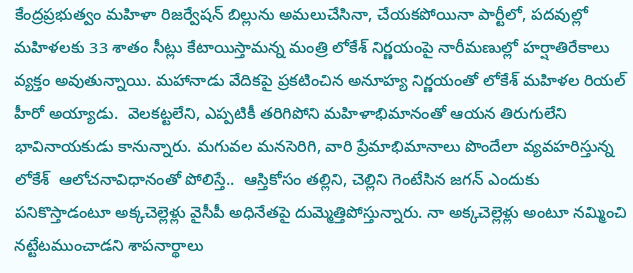కేంద్రప్రభుత్వం మహిళా రిజర్వేషన్ బిల్లును అమలుచేసినా, చేయకపోయినా పార్టీలో, పదవుల్లో మహిళలకు 33 శాతం సీట్లు కేటాయిస్తామన్న మంత్రి లోకేశ్ నిర్ణయంపై నారీమణుల్లో హర్షాతిరేకాలు వ్యక్తం అవుతున్నాయి. మహానాడు వేదికపై ప్రకటించిన అనూహ్య నిర్ణయంతో లోకేశ్ మహిళల రియల్ హీరో అయ్యాడు.  వెలకట్టలేని, ఎప్పటికీ తరిగిపోని మహిళాభిమానంతో ఆయన తిరుగులేని భావినాయకుడు కానున్నారు. మగువల మనసెరిగి, వారి ప్రేమాభిమానాలు పొందేలా వ్యవహరిస్తున్న లోకేశ్  ఆలోచనావిధానంతో పోలిస్తే..  ఆస్తికోసం తల్లిని, చెల్లిని గెంటేసిన జగన్ ఎందుకు పనికొస్తాడంటూ అక్కచెల్లెళ్లు వైసీపీ అధినేతపై దుమ్మెత్తిపోస్తున్నారు. నా అక్కచెల్లెళ్లు అంటూ నమ్మించి నట్టేటముంచాడని శాపనార్థాలు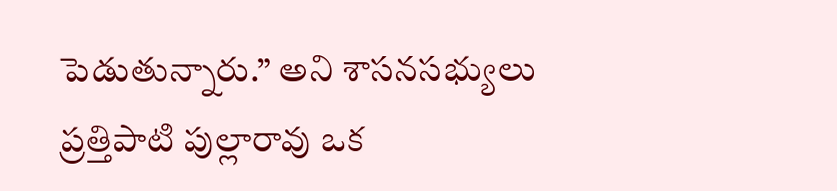పెడుతున్నారు.” అని శాసనసభ్యులు ప్రత్తిపాటి పుల్లారావు ఒక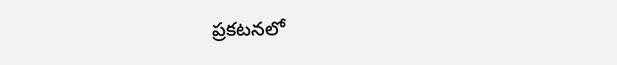ప్రకటనలో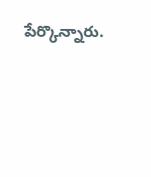పేర్కొన్నారు.